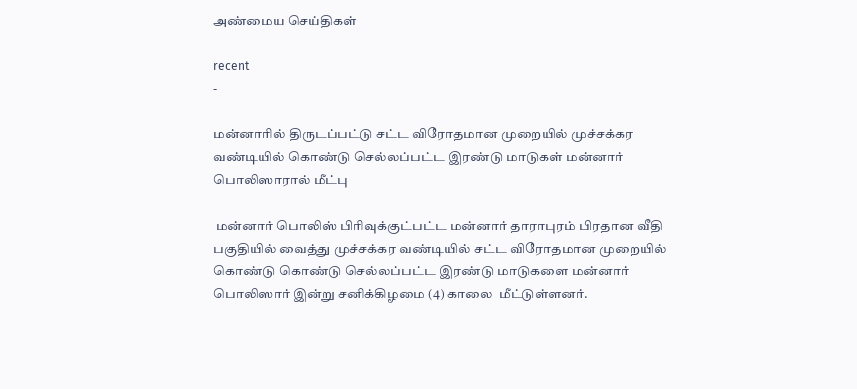அண்மைய செய்திகள்

recent
-

மன்னாரில் திருடப்பட்டு சட்ட விரோதமான முறையில் முச்சக்கர வண்டியில் கொண்டு செல்லப்பட்ட இரண்டு மாடுகள் மன்னார் பொலிஸாரால் மீட்பு

 மன்னார் பொலிஸ் பிரிவுக்குட்பட்ட மன்னார் தாராபுரம் பிரதான வீதி பகுதியில் வைத்து முச்சக்கர வண்டியில் சட்ட விரோதமான முறையில் கொண்டு கொண்டு செல்லப்பட்ட இரண்டு மாடுகளை மன்னார் பொலிஸார் இன்று சனிக்கிழமை (4) காலை  மீட்டுள்ளனர்.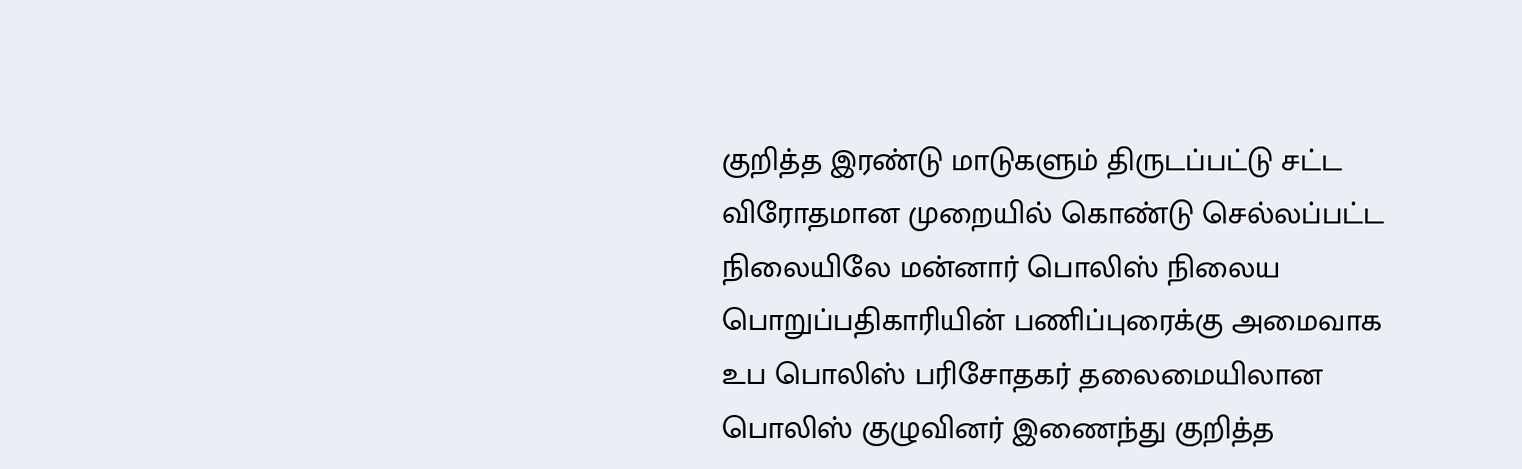குறித்த இரண்டு மாடுகளும் திருடப்பட்டு சட்ட விரோதமான முறையில் கொண்டு செல்லப்பட்ட நிலையிலே மன்னார் பொலிஸ் நிலைய பொறுப்பதிகாரியின் பணிப்புரைக்கு அமைவாக உப பொலிஸ் பரிசோதகர் தலைமையிலான பொலிஸ் குழுவினர் இணைந்து குறித்த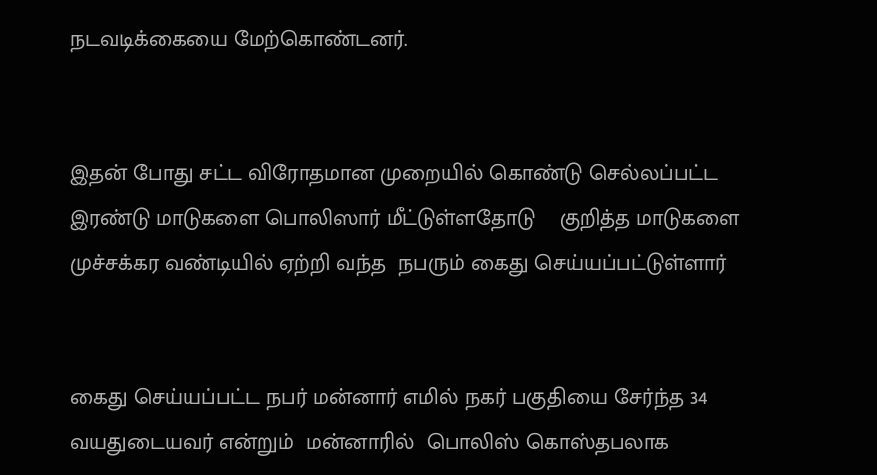நடவடிக்கையை மேற்கொண்டனர்.


இதன் போது சட்ட விரோதமான முறையில் கொண்டு செல்லப்பட்ட இரண்டு மாடுகளை பொலிஸார் மீட்டுள்ளதோடு    குறித்த மாடுகளை முச்சக்கர வண்டியில் ஏற்றி வந்த  நபரும் கைது செய்யப்பட்டுள்ளார்


கைது செய்யப்பட்ட நபர் மன்னார் எமில் நகர் பகுதியை சேர்ந்த 34  வயதுடையவர் என்றும்  மன்னாரில்  பொலிஸ் கொஸ்தபலாக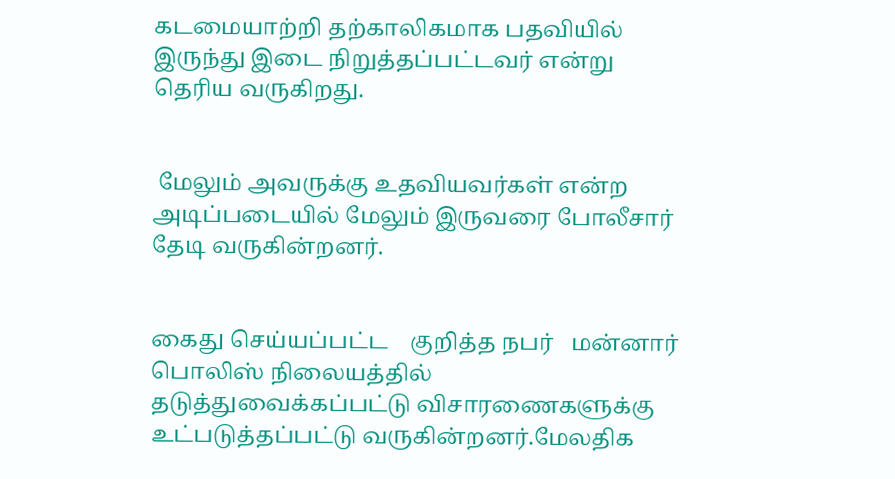கடமையாற்றி தற்காலிகமாக பதவியில் இருந்து இடை நிறுத்தப்பட்டவர் என்று தெரிய வருகிறது.


 மேலும் அவருக்கு உதவியவர்கள் என்ற அடிப்படையில் மேலும் இருவரை போலீசார் தேடி வருகின்றனர்.


கைது செய்யப்பட்ட    குறித்த நபர்   மன்னார் பொலிஸ் நிலையத்தில் தடுத்துவைக்கப்பட்டு விசாரணைகளுக்கு உட்படுத்தப்பட்டு வருகின்றனர்.மேலதிக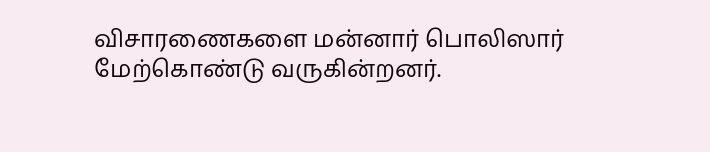விசாரணைகளை மன்னார் பொலிஸார் மேற்கொண்டு வருகின்றனர்.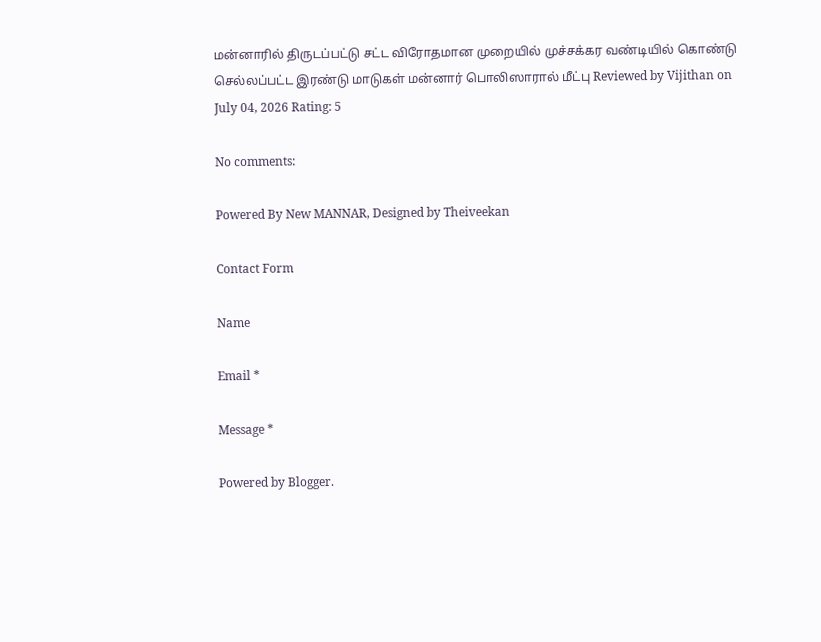மன்னாரில் திருடப்பட்டு சட்ட விரோதமான முறையில் முச்சக்கர வண்டியில் கொண்டு செல்லப்பட்ட இரண்டு மாடுகள் மன்னார் பொலிஸாரால் மீட்பு Reviewed by Vijithan on July 04, 2026 Rating: 5

No comments:

Powered By New MANNAR, Designed by Theiveekan

Contact Form

Name

Email *

Message *

Powered by Blogger.